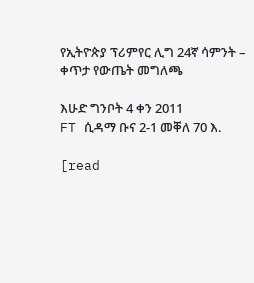የኢትዮጵያ ፕሪምየር ሊግ 24ኛ ሳምንት – ቀጥታ የውጤት መግለጫ

እሁድ ግንቦት 4 ቀን 2011
FT ሲዳማ ቡና 2-1 መቐለ 70 እ.

[read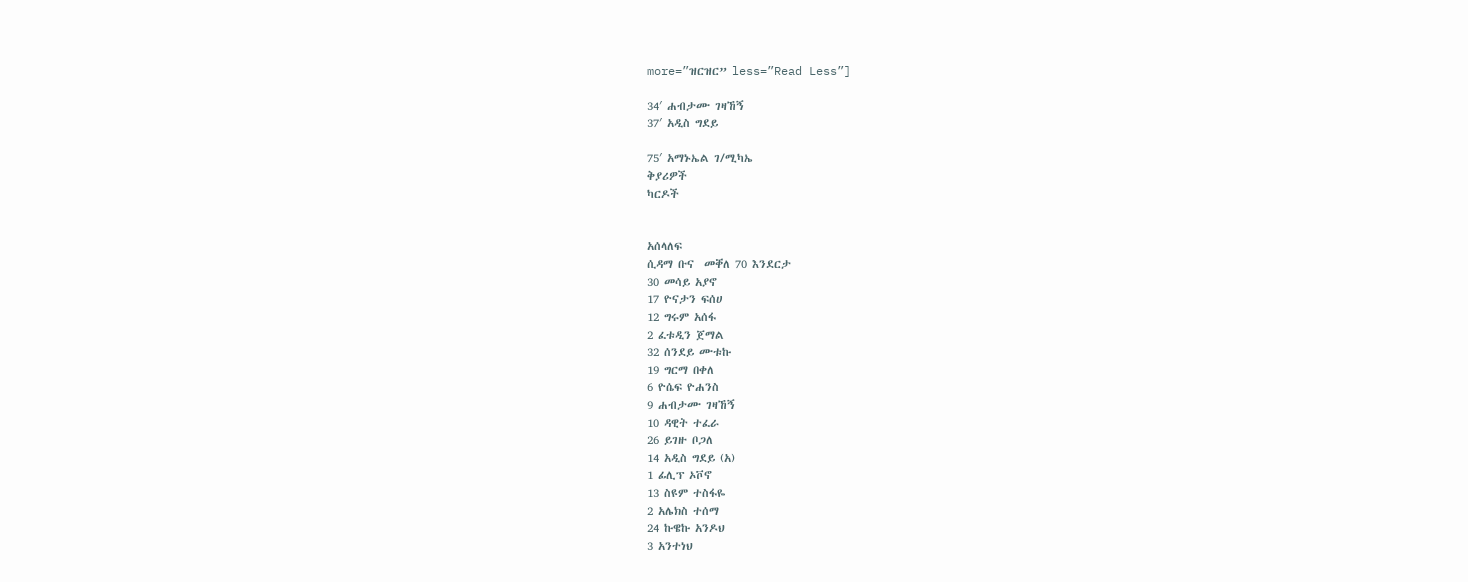more=”ዝርዝር” less=”Read Less”]

34′ ሐብታሙ ገዛኸኝ
37′ አዲስ ግደይ

75′ አማኑኤል ገ/ሚካኤ
ቅያሪዎች
ካርዶች


አሰላለፍ
ሲዳማ ቡና  መቐለ 70 እንደርታ
30 መሳይ አያኖ
17 ዮናታን ፍሰሀ
12 ግሩም አሰፋ
2 ፈቱዲን ጀማል
32 ሰንደይ ሙቱኩ
19 ግርማ በቀለ
6 ዮሴፍ ዮሐንስ
9 ሐብታሙ ገዛኸኝ
10 ዳዊት ተፈራ
26 ይገዙ ቦጋለ
14 አዲስ ግደይ (አ)
1 ፊሊፕ ኦቮኖ
13 ስዩም ተስፋዬ
2 አሌክስ ተሰማ
24 ኩዌኩ አንዶህ
3 አንተነህ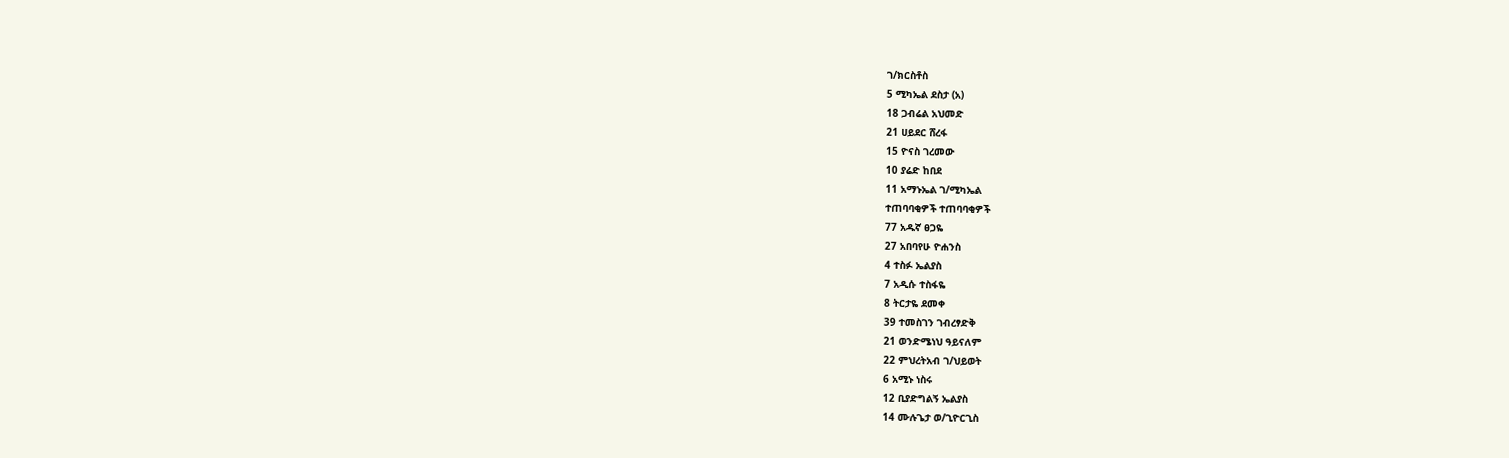ገ/ክርስቶስ
5 ሚካኤል ደስታ (አ)
18 ጋብሬል አህመድ
21 ሀይደር ሸረፋ
15 ዮናስ ገረመው
10 ያሬድ ከበደ
11 አማኑኤል ገ/ሚካኤል
ተጠባባቂዎች ተጠባባቂዎች
77 አዱኛ ፀጋዬ
27 አበባየሁ ዮሐንስ
4 ተስፉ ኤልያስ
7 አዲሱ ተስፋዬ
8 ትርታዬ ደመቀ
39 ተመስገን ገብረፃድቅ
21 ወንድሜነህ ዓይናለም
22 ምህረትአብ ገ/ህይወት
6 አሚኑ ነስሩ
12 ቢያድግልኝ ኤልያስ
14 ሙሉጌታ ወ/ጊዮርጊስ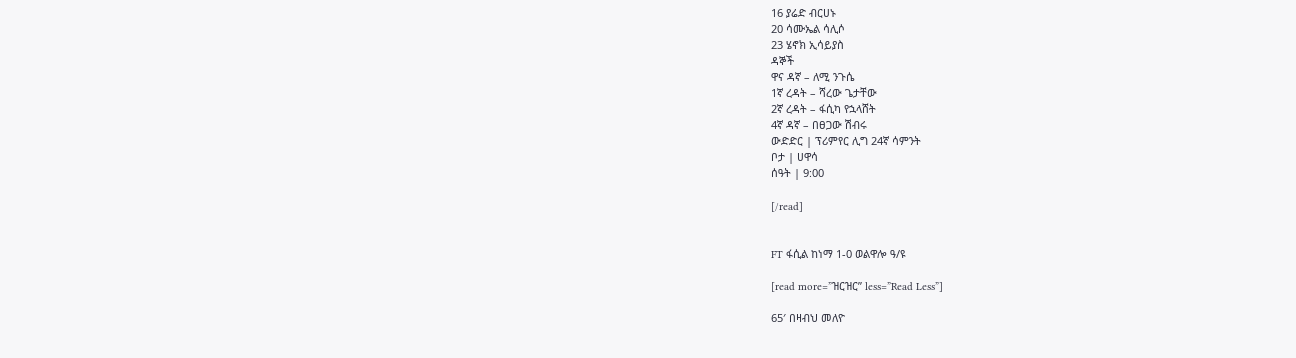16 ያሬድ ብርሀኑ
20 ሳሙኤል ሳሊሶ
23 ሄኖክ ኢሳይያስ
ዳኞች
ዋና ዳኛ – ለሚ ንጉሴ
1ኛ ረዳት – ሻረው ጌታቸው
2ኛ ረዳት – ፋሲካ የኋላሸት
4ኛ ዳኛ – በፀጋው ሽብሩ
ውድድር | ፕሪምየር ሊግ 24ኛ ሳምንት
ቦታ | ሀዋሳ
ሰዓት | 9:00

[/read]


FT ፋሲል ከነማ 1-0 ወልዋሎ ዓ/ዩ

[read more=”ዝርዝር” less=”Read Less”]

65′ በዛብህ መለዮ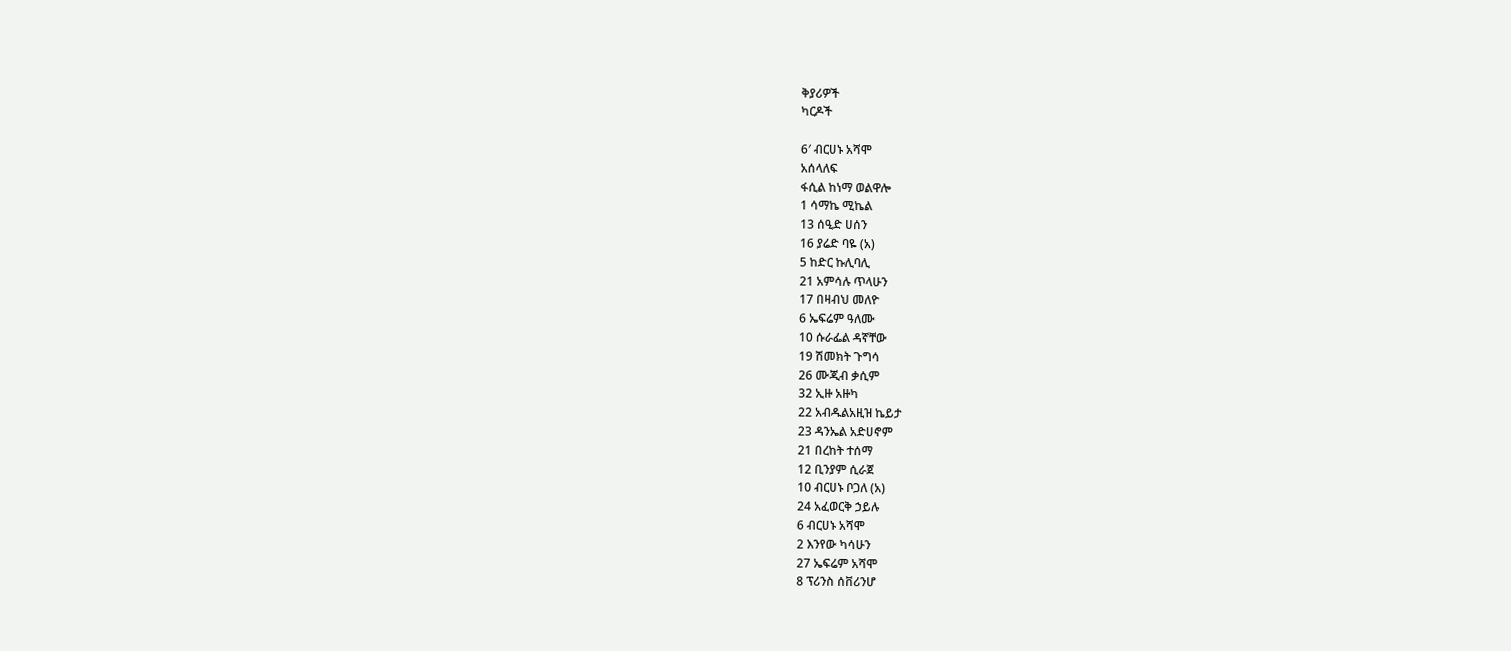ቅያሪዎች
ካርዶች

6′ ብርሀኑ አሻሞ
አሰላለፍ
ፋሲል ከነማ ወልዋሎ
1 ሳማኬ ሚኬል
13 ሰዒድ ሀሰን
16 ያሬድ ባዬ (አ)
5 ከድር ኩሊባሊ
21 አምሳሉ ጥላሁን
17 በዛብህ መለዮ
6 ኤፍሬም ዓለሙ
10 ሱራፌል ዳኛቸው
19 ሽመክት ጉግሳ
26 ሙጂብ ቃሲም
32 ኢዙ አዙካ
22 አብዱልአዚዝ ኬይታ
23 ዳንኤል አድሀኖም
21 በረከት ተሰማ
12 ቢንያም ሲራጀ
10 ብርሀኑ ቦጋለ (አ)
24 አፈወርቅ ኃይሉ
6 ብርሀኑ አሻሞ
2 እንየው ካሳሁን
27 ኤፍሬም አሻሞ
8 ፕሪንስ ሰቨሪንሆ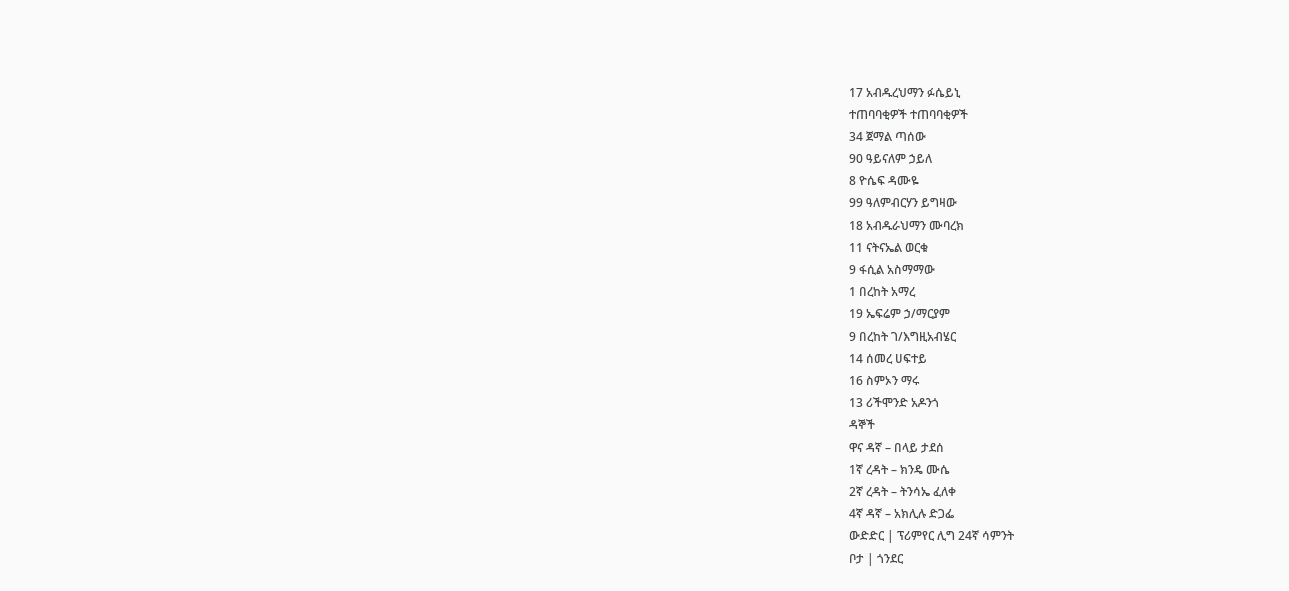17 አብዱረህማን ፉሴይኒ
ተጠባባቂዎች ተጠባባቂዎች
34 ጀማል ጣሰው
90 ዓይናለም ኃይለ
8 ዮሴፍ ዳሙዬ
99 ዓለምብርሃን ይግዛው
18 አብዱራህማን ሙባረክ
11 ናትናኤል ወርቁ
9 ፋሲል አስማማው
1 በረከት አማረ
19 ኤፍሬም ኃ/ማርያም
9 በረከት ገ/እግዚአብሄር
14 ሰመረ ሀፍተይ
16 ስምኦን ማሩ
13 ሪችሞንድ አዶንጎ
ዳኞች
ዋና ዳኛ – በላይ ታደሰ
1ኛ ረዳት – ክንዴ ሙሴ
2ኛ ረዳት – ትንሳኤ ፈለቀ
4ኛ ዳኛ – አክሊሉ ድጋፌ
ውድድር | ፕሪምየር ሊግ 24ኛ ሳምንት
ቦታ | ጎንደር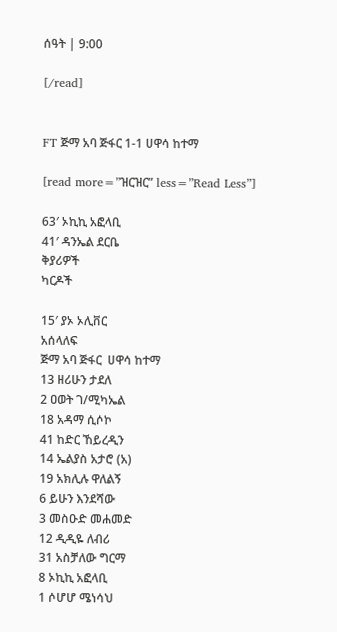ሰዓት | 9:00

[/read]


FT ጅማ አባ ጅፋር 1-1 ሀዋሳ ከተማ

[read more=”ዝርዝር” less=”Read Less”]

63′ ኦኪኪ አፎላቢ
41′ ዳንኤል ደርቤ
ቅያሪዎች
ካርዶች

15′ ያኦ ኦሊቨር
አሰላለፍ
ጅማ አባ ጅፋር  ሀዋሳ ከተማ
13 ዘሪሁን ታደለ
2 ዐወት ገ/ሚካኤል
18 አዳማ ሲሶኮ
41 ከድር ኸይረዲን
14 ኤልያስ አታሮ (አ)
19 አክሊሉ ዋለልኝ
6 ይሁን እንደሻው
3 መስዑድ መሐመድ
12 ዲዲዬ ለብሪ
31 አስቻለው ግርማ
8 ኦኪኪ አፎላቢ
1 ሶሆሆ ሜነሳህ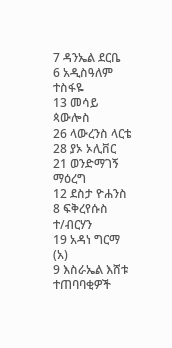7 ዳንኤል ደርቤ
6 አዲስዓለም ተስፋዬ
13 መሳይ ጳውሎስ
26 ላውረንስ ላርቴ
28 ያኦ ኦሊቨር
21 ወንድማገኝ ማዕረግ
12 ደስታ ዮሐንስ
8 ፍቅረየሱስ ተ/ብርሃን
19 አዳነ ግርማ (አ)
9 እስራኤል እሸቱ
ተጠባባቂዎች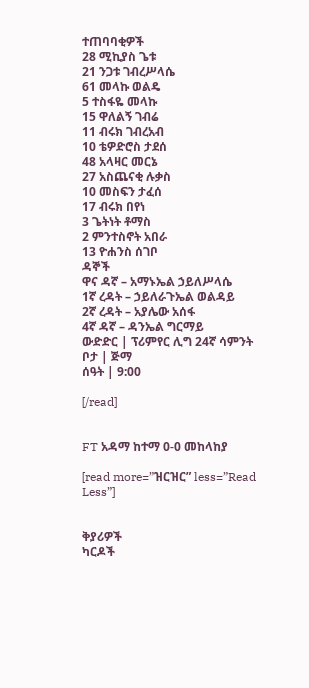ተጠባባቂዎች
28 ሚኪያስ ጌቱ
21 ንጋቱ ገብረሥላሴ
61 መላኩ ወልዴ
5 ተስፋዬ መላኩ
15 ዋለልኝ ገብሬ
11 ብሩክ ገብረአብ
10 ቴዎድሮስ ታደሰ
48 አላዛር መርኔ
27 አስጨናቂ ሉቃስ
10 መስፍን ታፈሰ
17 ብሩክ በየነ
3 ጌትነት ቶማስ
2 ምንተስኖት አበራ
13 ዮሐንስ ሰገቦ
ዳኞች
ዋና ዳኛ – አማኑኤል ኃይለሥላሴ
1ኛ ረዳት – ኃይለራጉኤል ወልዳይ
2ኛ ረዳት – አያሌው አሰፋ
4ኛ ዳኛ – ዳንኤል ግርማይ
ውድድር | ፕሪምየር ሊግ 24ኛ ሳምንት
ቦታ | ጅማ
ሰዓት | 9:00

[/read]


FT አዳማ ከተማ 0-0 መከላከያ

[read more=”ዝርዝር” less=”Read Less”]


ቅያሪዎች
ካርዶች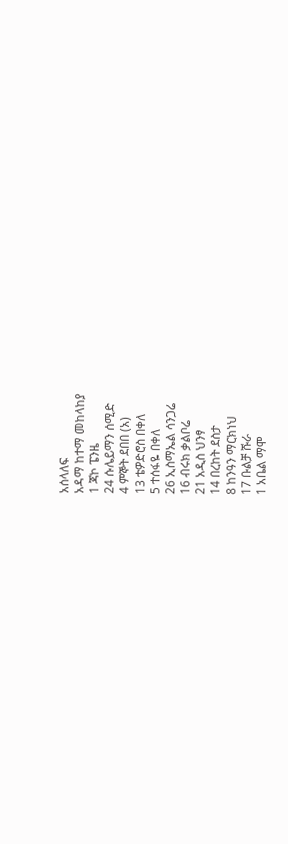አሰላለፍ
አዳማ ከተማ መከላከያ
1 ጃኮ ፔንዜ
24 ሱሌይማን ሰሚድ
4 ምኞት ደበበ (አ)
13 ቴዎድሮስ በቀለ
5 ተሰፋዬ በቀለ
26 ኢስማኤል ሳንጋሬ
16 ብሩክ ቃልቦሬ
21 አዲስ ህንፃ
14 በረከት ደስታ
8 ከንዓን ማርክነህ
17 ቡልቻ ሹራ
1 አቤል ማሞ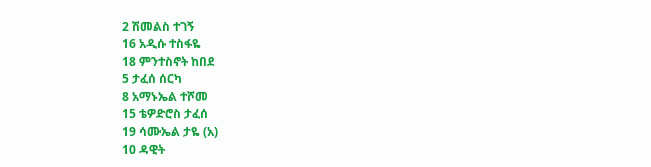2 ሽመልስ ተገኝ
16 አዲሱ ተስፋዬ
18 ምንተስኖት ከበደ
5 ታፈሰ ሰርካ
8 አማኑኤል ተሾመ
15 ቴዎድሮስ ታፈሰ
19 ሳሙኤል ታዬ (አ)
10 ዳዊት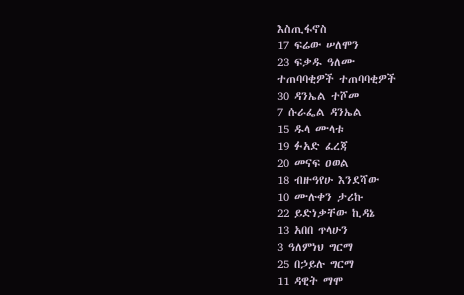እስጢፋኖስ
17 ፍሬው ሠለሞን
23 ፍቃዱ ዓለሙ
ተጠባባቂዎች ተጠባባቂዎች
30 ዳንኤል ተሾመ
7 ሱራፌል ዳንኤል
15 ዱላ ሙላቱ
19 ፉአድ ፈረጃ
20 መናፍ ዐወል
18 ብዙዓየሁ እንደሻው
10 ሙሉቀን ታሪኩ
22 ይድነቃቸው ኪዳኔ
13 አበበ ጥላሁን
3 ዓለምነህ ግርማ
25 በኃይሉ ግርማ
11 ዳዊት ማሞ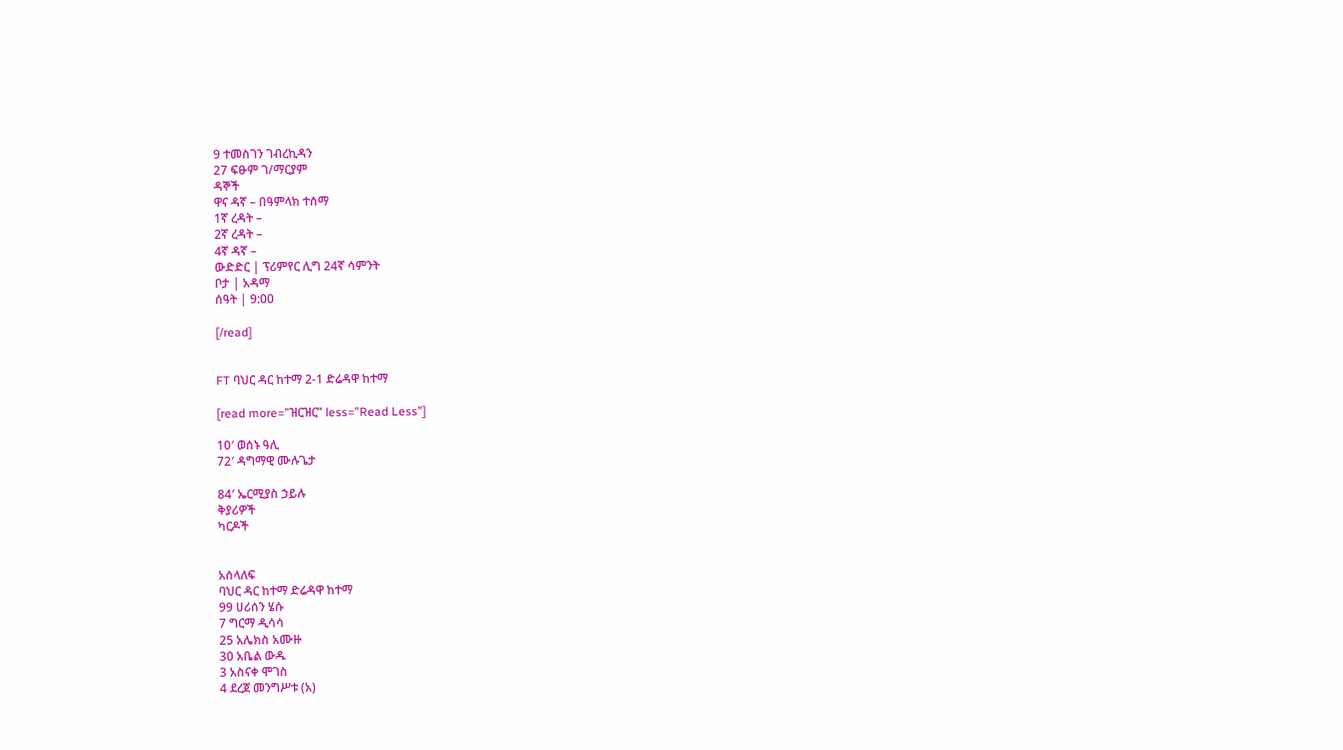9 ተመስገን ገብረኪዳን
27 ፍፁም ገ/ማርያም
ዳኞች
ዋና ዳኛ – በዓምላክ ተሰማ
1ኛ ረዳት –
2ኛ ረዳት –
4ኛ ዳኛ –
ውድድር | ፕሪምየር ሊግ 24ኛ ሳምንት
ቦታ | አዳማ
ሰዓት | 9:00

[/read]


FT ባህር ዳር ከተማ 2-1 ድሬዳዋ ከተማ

[read more=”ዝርዝር” less=”Read Less”]

10′ ወሰኑ ዓሊ
72′ ዳግማዊ ሙሉጌታ

84′ ኤርሚያስ ኃይሉ
ቅያሪዎች
ካርዶች


አሰላለፍ
ባህር ዳር ከተማ ድሬዳዋ ከተማ
99 ሀሪሰን ሄሱ
7 ግርማ ዲሳሳ
25 አሌክስ አሙዙ
30 አቤል ውዱ
3 አስናቀ ሞገስ
4 ደረጀ መንግሥቱ (አ)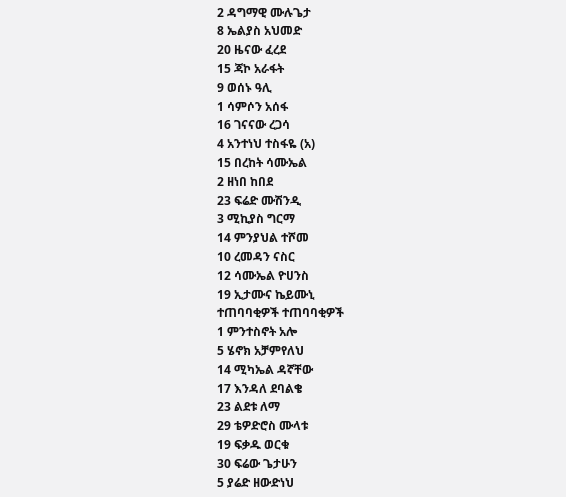2 ዳግማዊ ሙሉጌታ
8 ኤልያስ አህመድ
20 ዜናው ፈረደ
15 ጃኮ አራፋት
9 ወሰኑ ዓሊ
1 ሳምሶን አሰፋ
16 ገናናው ረጋሳ
4 አንተነህ ተስፋዬ (አ)
15 በረከት ሳሙኤል
2 ዘነበ ከበደ
23 ፍሬድ ሙሽንዲ
3 ሚኪያስ ግርማ
14 ምንያህል ተሾመ
10 ረመዳን ናስር
12 ሳሙኤል ዮሀንስ
19 ኢታሙና ኬይሙኒ
ተጠባባቂዎች ተጠባባቂዎች
1 ምንተስኖት አሎ
5 ሄኖክ አቻምየለህ
14 ሚካኤል ዳኛቸው
17 እንዳለ ደባልቄ
23 ልደቱ ለማ
29 ቴዎድሮስ ሙላቱ
19 ፍቃዱ ወርቁ
30 ፍሬው ጌታሁን
5 ያሬድ ዘውድነህ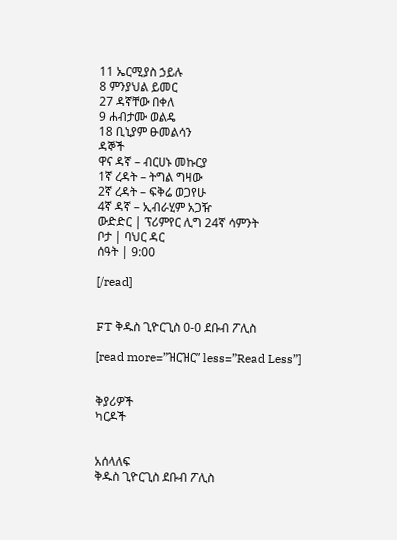11 ኤርሚያስ ኃይሉ
8 ምንያህል ይመር
27 ዳኛቸው በቀለ
9 ሐብታሙ ወልዴ
18 ቢኒያም ፁመልሳን
ዳኞች
ዋና ዳኛ – ብርሀኑ መኩርያ
1ኛ ረዳት – ትግል ግዛው
2ኛ ረዳት – ፍቅሬ ወጋየሁ
4ኛ ዳኛ – ኢብራሂም አጋዥ
ውድድር | ፕሪምየር ሊግ 24ኛ ሳምንት
ቦታ | ባህር ዳር
ሰዓት | 9:00

[/read]


FT ቅዱስ ጊዮርጊስ 0-0 ደቡብ ፖሊስ

[read more=”ዝርዝር” less=”Read Less”]


ቅያሪዎች
ካርዶች


አሰላለፍ
ቅዱስ ጊዮርጊስ ደቡብ ፖሊስ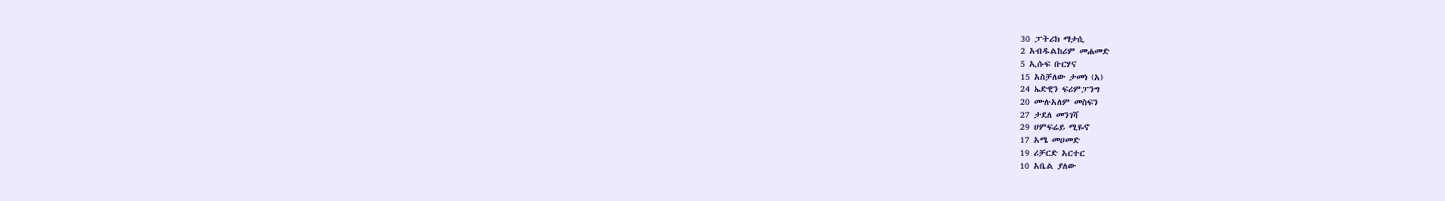30 ፓትሪክ ማታሲ
2 አብዱልከሪም መሐመድ
5 ኢሱፍ ቡርሃና
15 አስቻለው ታመነ (አ)
24 ኤድዊን ፍሪምፓንግ
20 ሙሉአለም መስፍን
27 ታደለ መንገሻ
29 ሀምፍሬይ ሚዬኖ
17 አሜ መሀመድ
19 ሪቻርድ አርተር
10 አቤል ያለው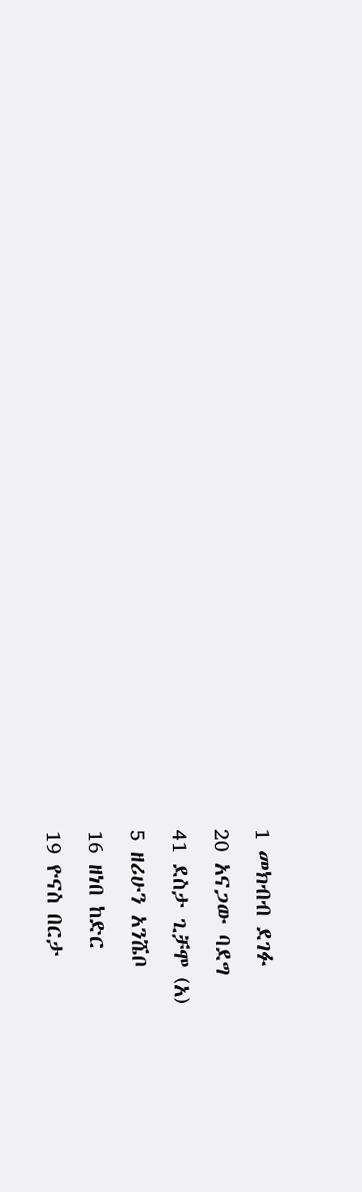1 መክብብ ደገፉ
20 አናጋው ባደግ
41 ደስታ ጊቻሞ (አ)
5 ዘሪሁን አንሼቦ
16 ዘነበ ከድር
19 ዮናስ በርታ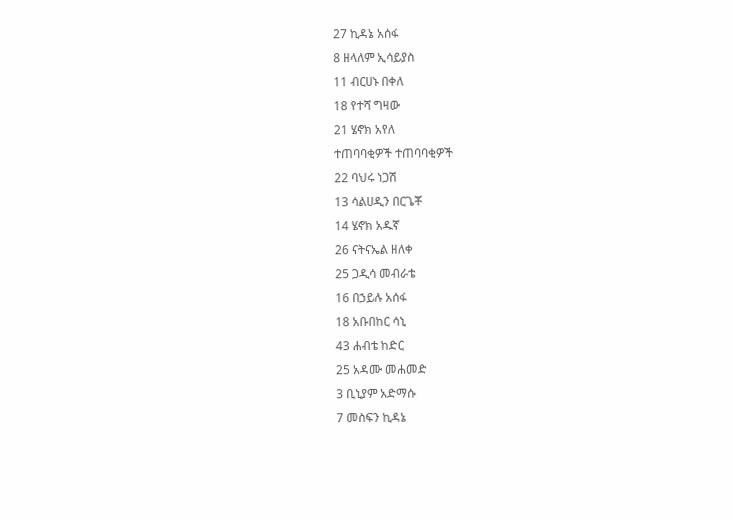27 ኪዳኔ አሰፋ
8 ዘላለም ኢሳይያስ
11 ብርሀኑ በቀለ
18 የተሻ ግዛው
21 ሄኖክ አየለ
ተጠባባቂዎች ተጠባባቂዎች
22 ባህሩ ነጋሽ
13 ሳልሀዲን በርጌቾ
14 ሄኖክ አዱኛ
26 ናትናኤል ዘለቀ
25 ጋዲሳ መብራቴ
16 በኃይሉ አሰፋ
18 አቡበከር ሳኒ
43 ሐብቴ ከድር
25 አዳሙ መሐመድ
3 ቢኒያም አድማሱ
7 መስፍን ኪዳኔ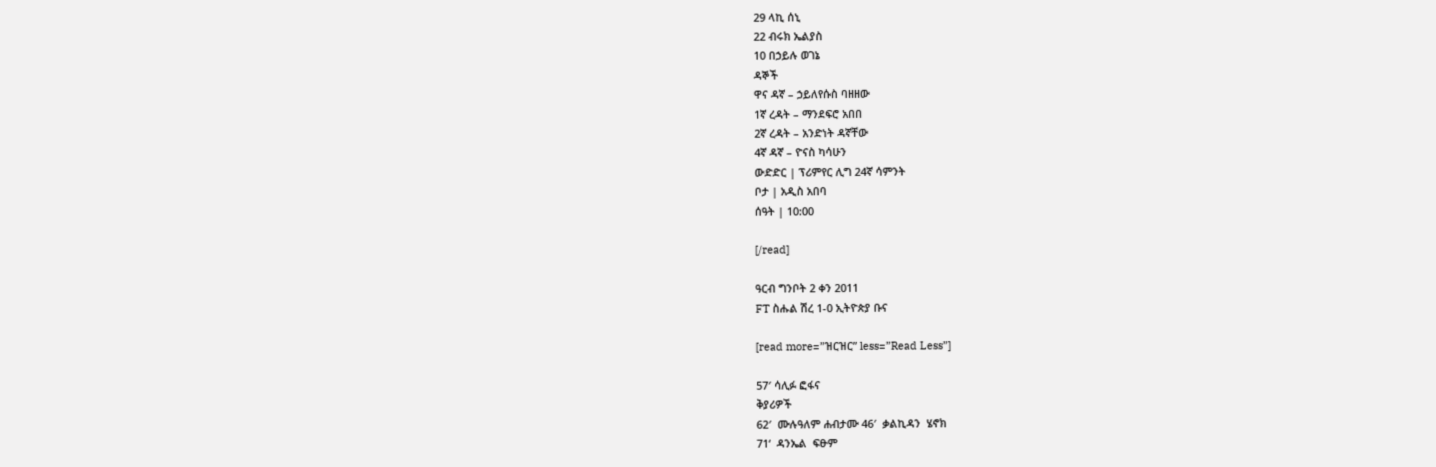29 ላኪ ሰኒ
22 ብሩክ ኤልያስ
10 በኃይሉ ወገኔ
ዳኞች
ዋና ዳኛ – ኃይለየሱስ ባዘዘው
1ኛ ረዳት – ማንደፍሮ አበበ
2ኛ ረዳት – አንድነት ዳኛቸው
4ኛ ዳኛ – ዮናስ ካሳሁን
ውድድር | ፕሪምየር ሊግ 24ኛ ሳምንት
ቦታ | አዲስ አበባ
ሰዓት | 10:00

[/read]

ዓርብ ግንቦት 2 ቀን 2011
FT ስሑል ሽረ 1-0 ኢትዮጵያ ቡና

[read more=”ዝርዝር” less=”Read Less”]

57′ ሳሊፉ ፎፋና
ቅያሪዎች
62′  ሙሉዓለም ሐብታሙ 46′  ቃልኪዳን  ሄኖክ
71‘  ዳንኤል  ፍፁም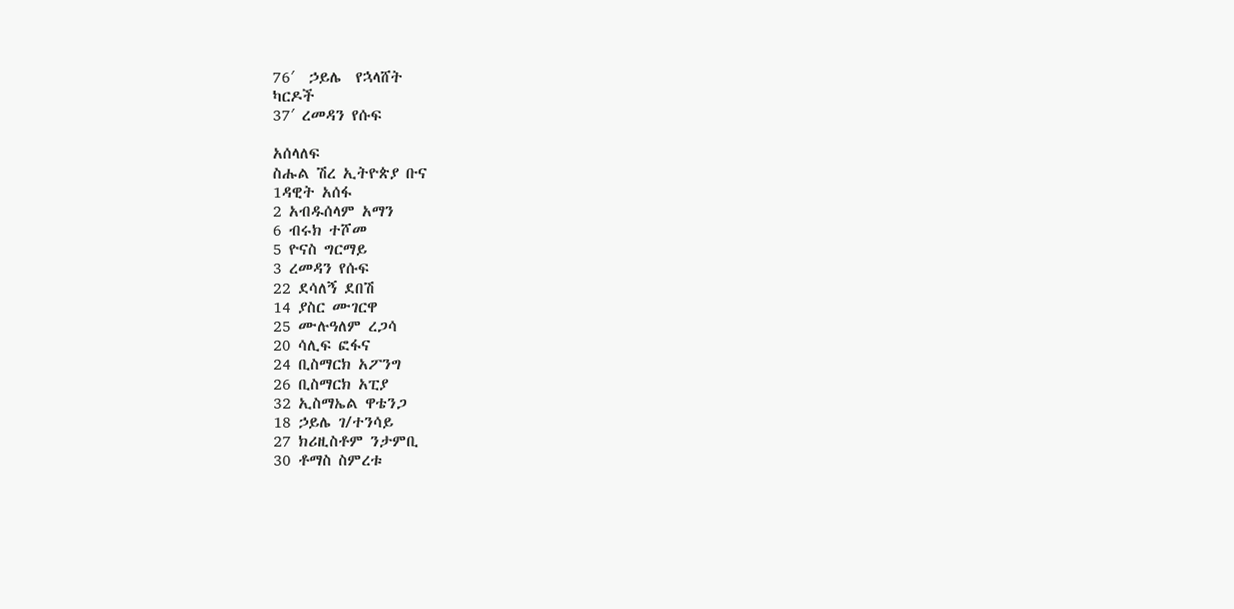76′  ኃይሌ  የኋላሸት
ካርዶች
37′ ረመዳን የሱፍ

አሰላለፍ
ስሑል ሽረ ኢትዮጵያ ቡና
1ዳዊት አሰፋ
2 አብዱሰላም አማን
6 ብሩክ ተሾመ
5 ዮናስ ግርማይ
3 ረመዳን የሱፍ
22 ደሳለኝ ደበሽ
14 ያስር ሙገርዋ
25 ሙሉዓለም ረጋሳ
20 ሳሊፍ ፎፋና
24 ቢስማርክ አፖንግ
26 ቢስማርክ አፒያ
32 ኢስማኤል ዋቴንጋ
18 ኃይሌ ገ/ተንሳይ
27 ክሪዚስቶም ንታምቢ
30 ቶማስ ስምረቱ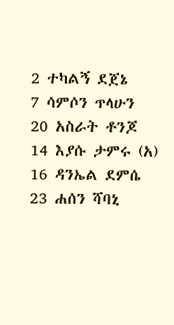2 ተካልኝ ደጀኔ
7 ሳምሶን ጥላሁን
20 አስራት ቶንጆ
14 እያሱ ታምሩ (አ)
16 ዳንኤል ደምሴ
23 ሐሰን ሻባኒ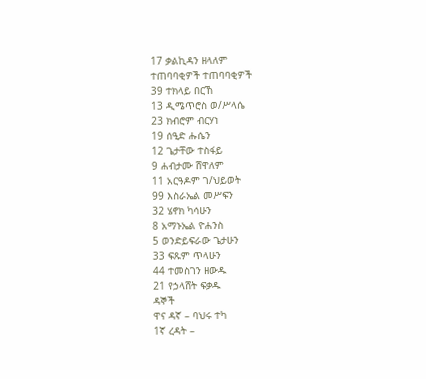17 ቃልኪዳን ዘላለም
ተጠባባቂዎች ተጠባባቂዎች
39 ተክላይ በርኸ
13 ዲሜጥሮስ ወ/ሥላሴ
23 ክብሮም ብርሃነ
19 ሰዒድ ሑሴን
12 ጌታቸው ተስፋይ
9 ሐብታሙ ሸዋለም
11 አርዓዶም ገ/ህይወት
99 እስራኤል መሥፍን
32 ሄኖክ ካሳሁን
8 አማኑኤል ዮሐንስ
5 ወንድይፍራው ጌታሁን
33 ፍጹም ጥላሁን
44 ተመስገን ዘውዱ
21 የኃላሸት ፍቃዱ
ዳኞች
ዋና ዳኛ – ባህሩ ተካ
1ኛ ረዳት –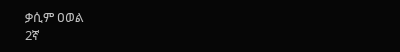ቃሲም ዐወል
2ኛ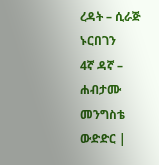ረዳት – ሲራጅ ኑርበገን
4ኛ ዳኛ – ሐብታሙ መንግስቴ
ውድድር |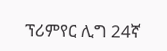ፕሪምየር ሊግ 24ኛ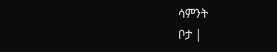ሳምንት
ቦታ |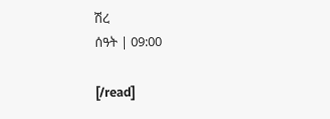ሽረ
ሰዓት | 09:00

[/read]